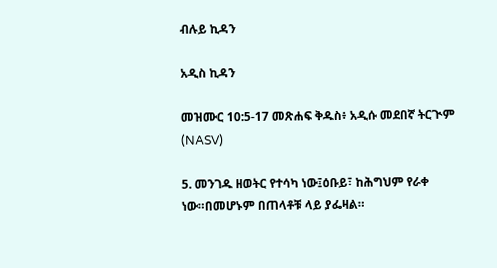ብሉይ ኪዳን

አዲስ ኪዳን

መዝሙር 10:5-17 መጽሐፍ ቅዱስ፥ አዲሱ መደበኛ ትርጒም (NASV)

5. መንገዱ ዘወትር የተሳካ ነው፤ዕቡይ፣ ከሕግህም የራቀ ነው።በመሆኑም በጠላቶቹ ላይ ያፌዛል።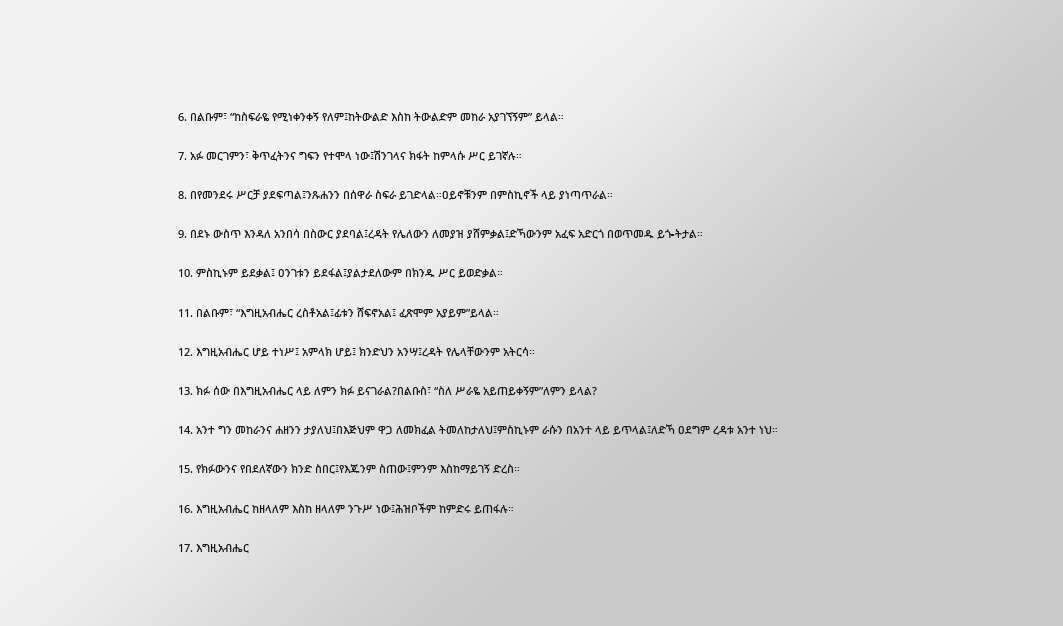6. በልቡም፣ “ከስፍራዬ የሚነቀንቀኝ የለም፤ከትውልድ እስከ ትውልድም መከራ አያገኘኝም” ይላል።

7. አፉ መርገምን፣ ቅጥፈትንና ግፍን የተሞላ ነው፤ሽንገላና ክፋት ከምላሱ ሥር ይገኛሉ።

8. በየመንደሩ ሥርቻ ያደፍጣል፤ንጹሐንን በሰዋራ ስፍራ ይገድላል።ዐይኖቹንም በምስኪኖች ላይ ያነጣጥራል።

9. በደኑ ውስጥ እንዳለ አንበሳ በስውር ያደባል፤ረዳት የሌለውን ለመያዝ ያሸምቃል፤ድኻውንም አፈፍ አድርጎ በወጥመዱ ይጐትታል።

10. ምስኪኑም ይደቃል፤ ዐንገቱን ይደፋል፤ያልታደለውም በክንዱ ሥር ይወድቃል።

11. በልቡም፣ “እግዚአብሔር ረስቶአል፤ፊቱን ሸፍኖአል፤ ፈጽሞም አያይም”ይላል።

12. እግዚአብሔር ሆይ ተነሥ፤ አምላክ ሆይ፤ ክንድህን አንሣ፤ረዳት የሌላቸውንም አትርሳ።

13. ክፉ ሰው በእግዚአብሔር ላይ ለምን ክፉ ይናገራል?በልቡስ፣ “ስለ ሥራዬ አይጠይቀኝም”ለምን ይላል?

14. አንተ ግን መከራንና ሐዘንን ታያለህ፤በእጅህም ዋጋ ለመክፈል ትመለከታለህ፤ምስኪኑም ራሱን በአንተ ላይ ይጥላል፤ለድኻ ዐደግም ረዳቱ አንተ ነህ።

15. የክፉውንና የበደለኛውን ክንድ ስበር፤የእጁንም ስጠው፤ምንም እስከማይገኝ ድረስ።

16. እግዚአብሔር ከዘላለም እስከ ዘላለም ንጉሥ ነው፤ሕዝቦችም ከምድሩ ይጠፋሉ።

17. እግዚአብሔር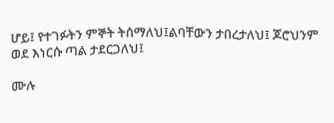ሆይ፤ የተገፉትን ምኞት ትሰማለህ፤ልባቸውን ታበረታለህ፤ ጆሮህንም ወደ እነርሱ ጣል ታደርጋለህ፤

ሙሉ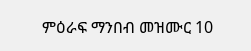ምዕራፍ ማንበብ መዝሙር 10